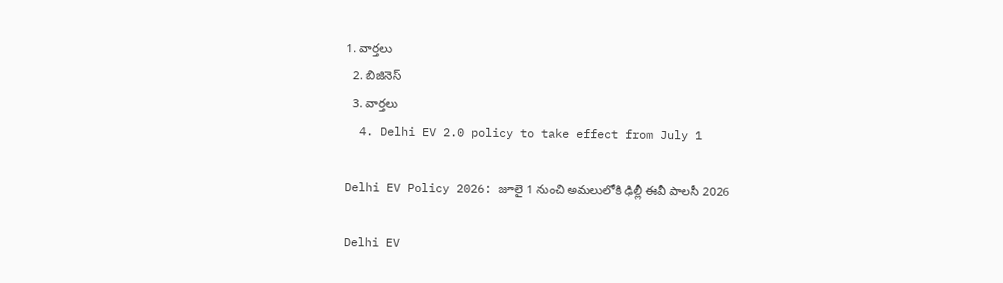1. వార్తలు
  2. బిజినెస్
  3. వార్తలు
  4. Delhi EV 2.0 policy to take effect from July 1

Delhi EV Policy 2026: జూలై 1 నుంచి అమలులోకి ఢిల్లీ ఈవీ పాలసీ 2026

Delhi EV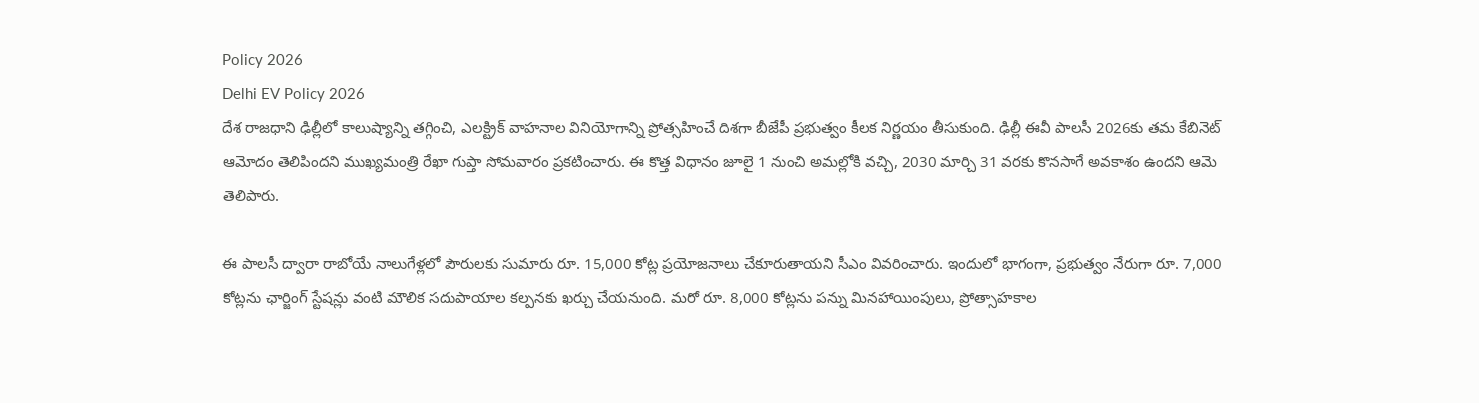Policy 2026
Delhi EV Policy 2026
దేశ రాజధాని ఢిల్లీలో కాలుష్యాన్ని తగ్గించి, ఎలక్ట్రిక్ వాహనాల వినియోగాన్ని ప్రోత్సహించే దిశగా బీజేపీ ప్రభుత్వం కీలక నిర్ణయం తీసుకుంది. ఢిల్లీ ఈవీ పాలసీ 2026కు తమ కేబినెట్ ఆమోదం తెలిపిందని ముఖ్యమంత్రి రేఖా గుప్తా సోమవారం ప్రకటించారు. ఈ కొత్త విధానం జూలై 1 నుంచి అమల్లోకి వచ్చి, 2030 మార్చి 31 వరకు కొనసాగే అవకాశం ఉందని ఆమె తెలిపారు.

ఈ పాలసీ ద్వారా రాబోయే నాలుగేళ్లలో పౌరులకు సుమారు రూ. 15,000 కోట్ల ప్రయోజనాలు చేకూరుతాయని సీఎం వివరించారు. ఇందులో భాగంగా, ప్రభుత్వం నేరుగా రూ. 7,000 కోట్లను ఛార్జింగ్ స్టేషన్లు వంటి మౌలిక సదుపాయాల కల్పనకు ఖర్చు చేయనుంది. మరో రూ. 8,000 కోట్లను పన్ను మినహాయింపులు, ప్రోత్సాహకాల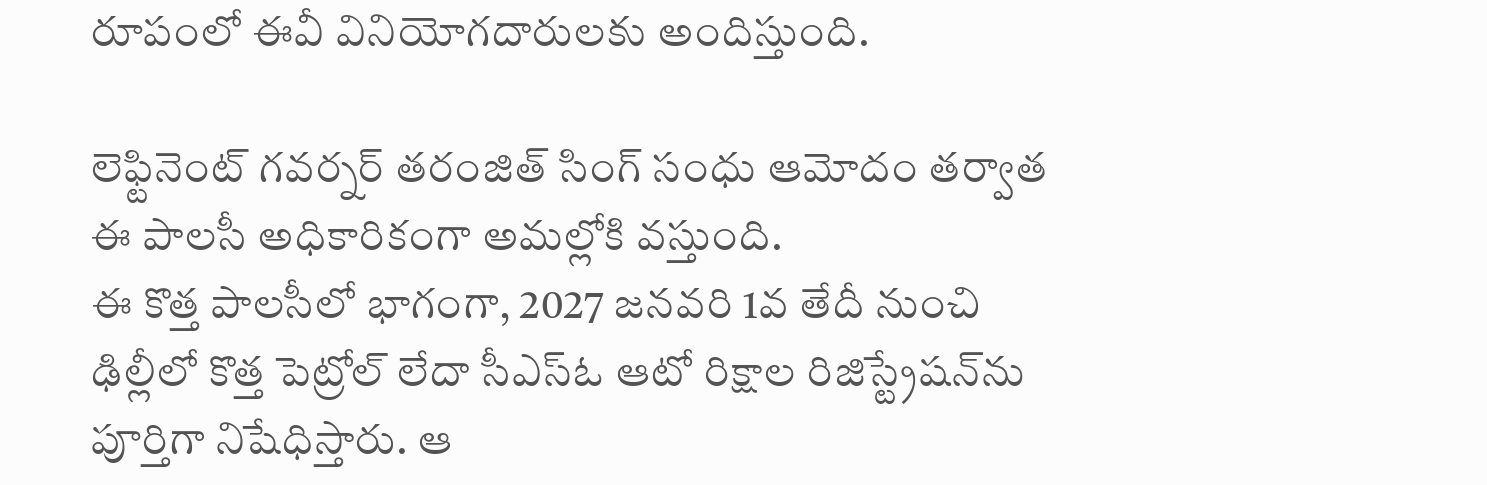రూపంలో ఈవీ వినియోగదారులకు అందిస్తుంది.

లెఫ్టినెంట్ గవర్నర్ తరంజిత్ సింగ్ సంధు ఆమోదం తర్వాత ఈ పాలసీ అధికారికంగా అమల్లోకి వస్తుంది.
ఈ కొత్త పాలసీలో భాగంగా, 2027 జనవరి 1వ తేదీ నుంచి ఢిల్లీలో కొత్త పెట్రోల్ లేదా సీఎస్ఓ ఆటో రిక్షాల రిజిస్ట్రేషన్‌ను పూర్తిగా నిషేధిస్తారు. ఆ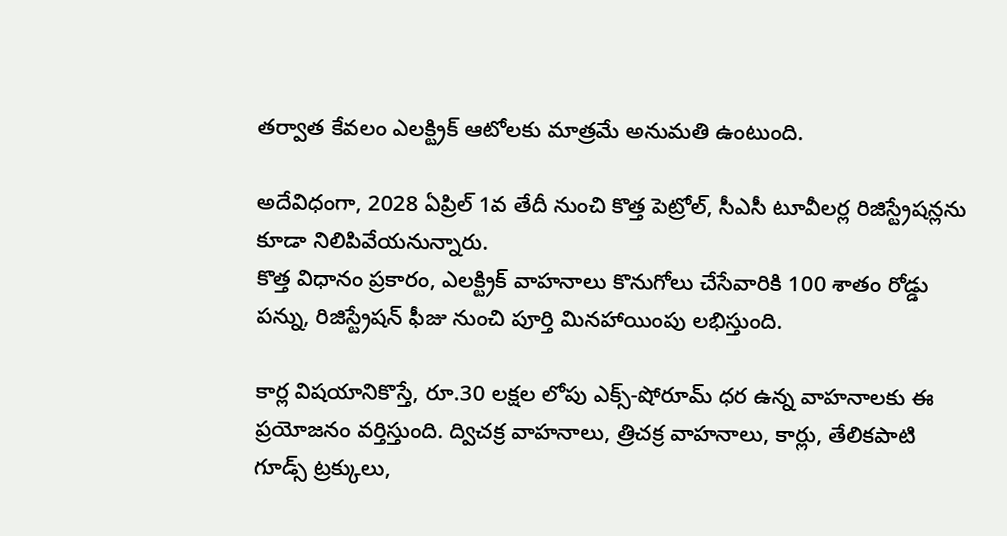తర్వాత కేవలం ఎలక్ట్రిక్ ఆటోలకు మాత్రమే అనుమతి ఉంటుంది.

అదేవిధంగా, 2028 ఏప్రిల్ 1వ తేదీ నుంచి కొత్త పెట్రోల్, సీఎసీ టూవీలర్ల రిజిస్ట్రేషన్లను కూడా నిలిపివేయనున్నారు.
కొత్త విధానం ప్రకారం, ఎలక్ట్రిక్ వాహనాలు కొనుగోలు చేసేవారికి 100 శాతం రోడ్డు పన్ను, రిజిస్ట్రేషన్ ఫీజు నుంచి పూర్తి మినహాయింపు లభిస్తుంది.

కార్ల విషయానికొస్తే, రూ.30 లక్షల లోపు ఎక్స్-షోరూమ్ ధర ఉన్న వాహనాలకు ఈ ప్రయోజనం వర్తిస్తుంది. ద్విచక్ర వాహనాలు, త్రిచక్ర వాహనాలు, కార్లు, తేలికపాటి గూడ్స్ ట్రక్కులు,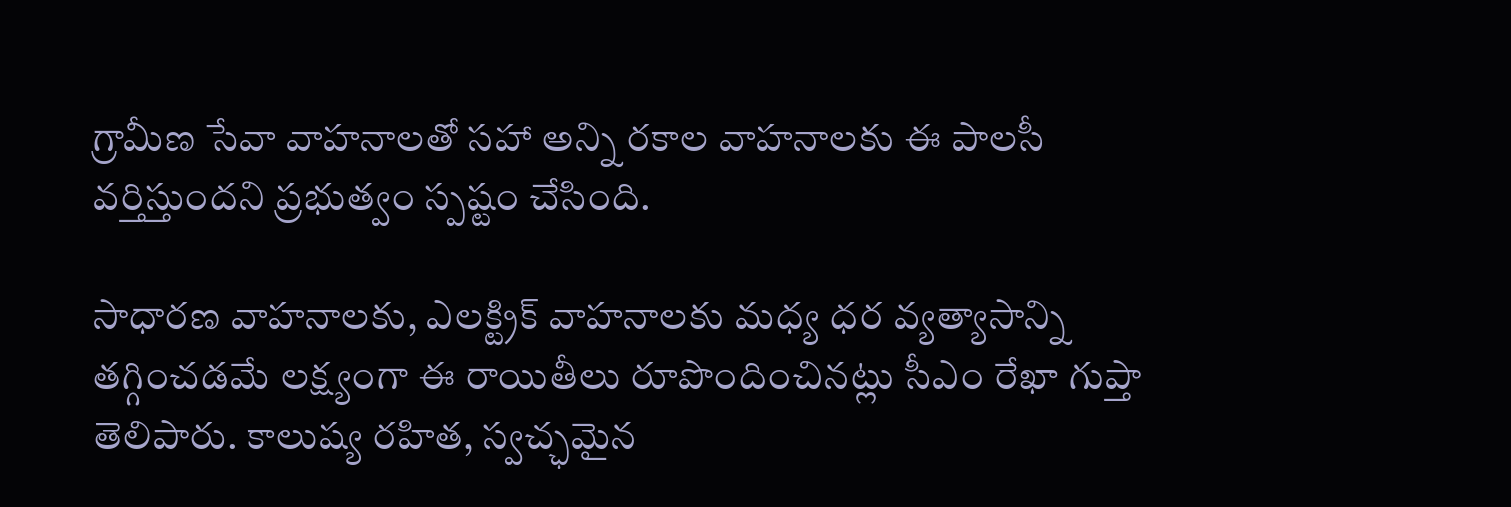గ్రామీణ సేవా వాహనాలతో సహా అన్ని రకాల వాహనాలకు ఈ పాలసీ వర్తిస్తుందని ప్రభుత్వం స్పష్టం చేసింది.

సాధారణ వాహనాలకు, ఎలక్ట్రిక్ వాహనాలకు మధ్య ధర వ్యత్యాసాన్ని తగ్గించడమే లక్ష్యంగా ఈ రాయితీలు రూపొందించినట్లు సీఎం రేఖా గుప్తా తెలిపారు. కాలుష్య రహిత, స్వచ్ఛమైన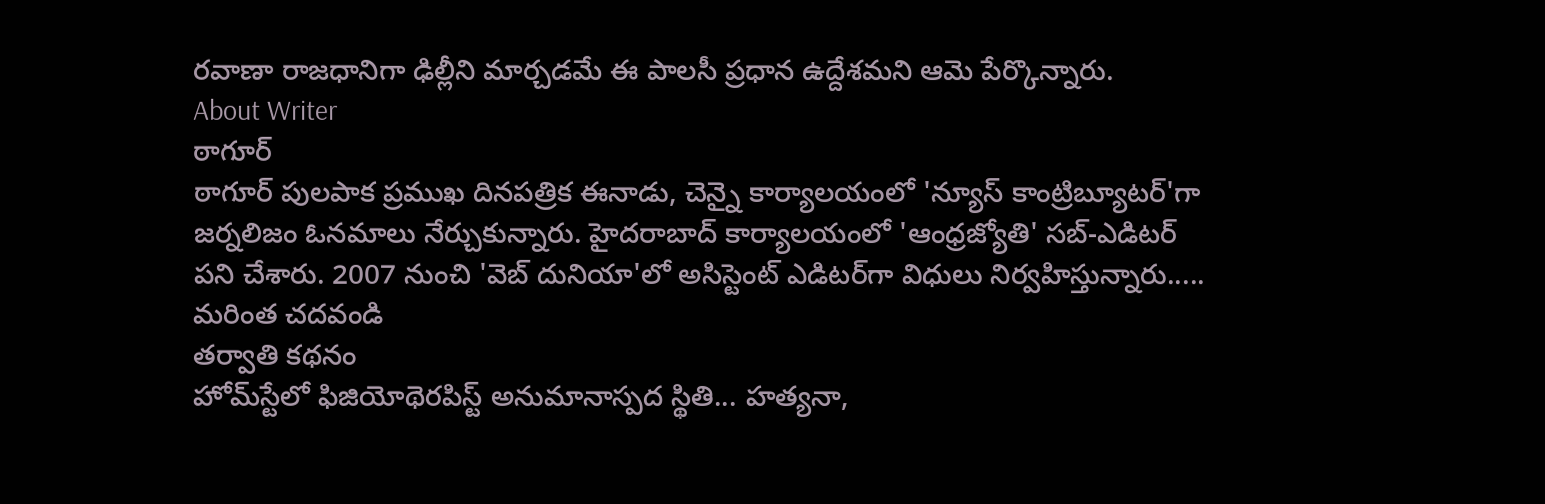రవాణా రాజధానిగా ఢిల్లీని మార్చడమే ఈ పాలసీ ప్రధాన ఉద్దేశమని ఆమె పేర్కొన్నారు.
About Writer
ఠాగూర్
ఠాగూర్ పులపాక ప్రముఖ దినపత్రిక ఈనాడు, చెన్నై కార్యాలయంలో 'న్యూస్ కాంట్రిబ్యూటర్‌'గా జర్నలిజం ఓనమాలు నేర్చుకున్నారు. హైదరాబాద్ కార్యాలయంలో 'ఆంధ్రజ్యోతి' సబ్-ఎడిటర్ పని చేశారు. 2007 నుంచి 'వెబ్ దునియా'లో అసిస్టెంట్ ఎడిటర్‌‌గా విధులు నిర్వహిస్తున్నారు..... మరింత చదవండి
తర్వాతి కథనం
హోమ్‌స్టేలో ఫిజియోథెరపిస్ట్ అనుమానాస్పద స్థితి... హత్యనా,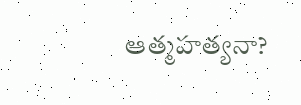ఆత్మహత్యనా?